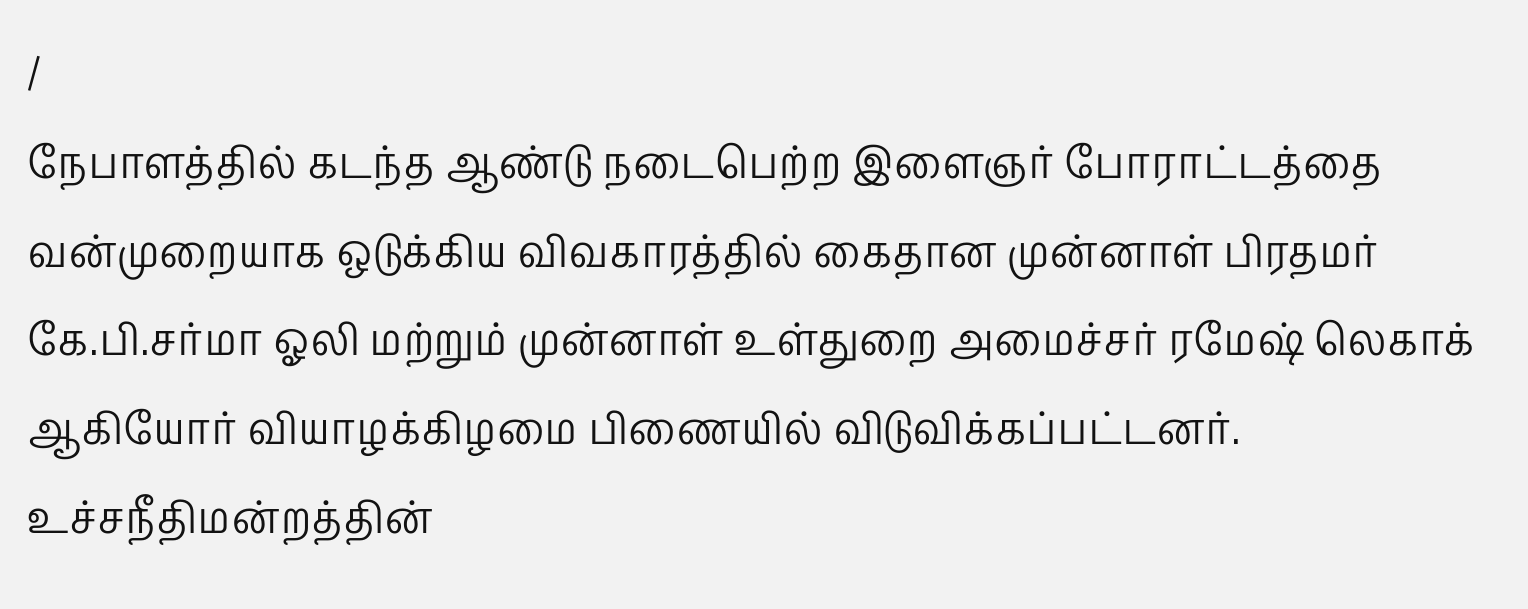/
நேபாளத்தில் கடந்த ஆண்டு நடைபெற்ற இளைஞர் போராட்டத்தை வன்முறையாக ஒடுக்கிய விவகாரத்தில் கைதான முன்னாள் பிரதமர் கே.பி.சர்மா ஓலி மற்றும் முன்னாள் உள்துறை அமைச்சர் ரமேஷ் லெகாக் ஆகியோர் வியாழக்கிழமை பிணையில் விடுவிக்கப்பட்டனர்.
உச்சநீதிமன்றத்தின்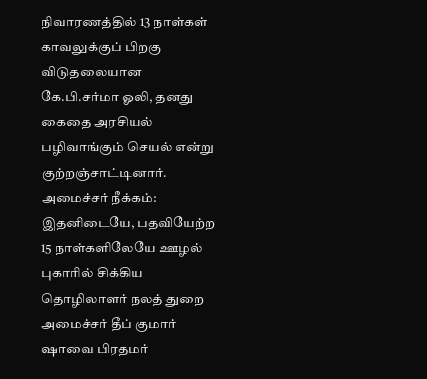நிவாரணத்தில் 13 நாள்கள் காவலுக்குப் பிறகு விடுதலையான கே.பி.சர்மா ஓலி, தனது கைதை அரசியல் பழிவாங்கும் செயல் என்று குற்றஞ்சாட்டினார்.
அமைச்சர் நீக்கம்: இதனிடையே, பதவியேற்ற 15 நாள்களிலேயே ஊழல் புகாரில் சிக்கிய தொழிலாளர் நலத் துறை அமைச்சர் தீப் குமார் ஷாவை பிரதமர்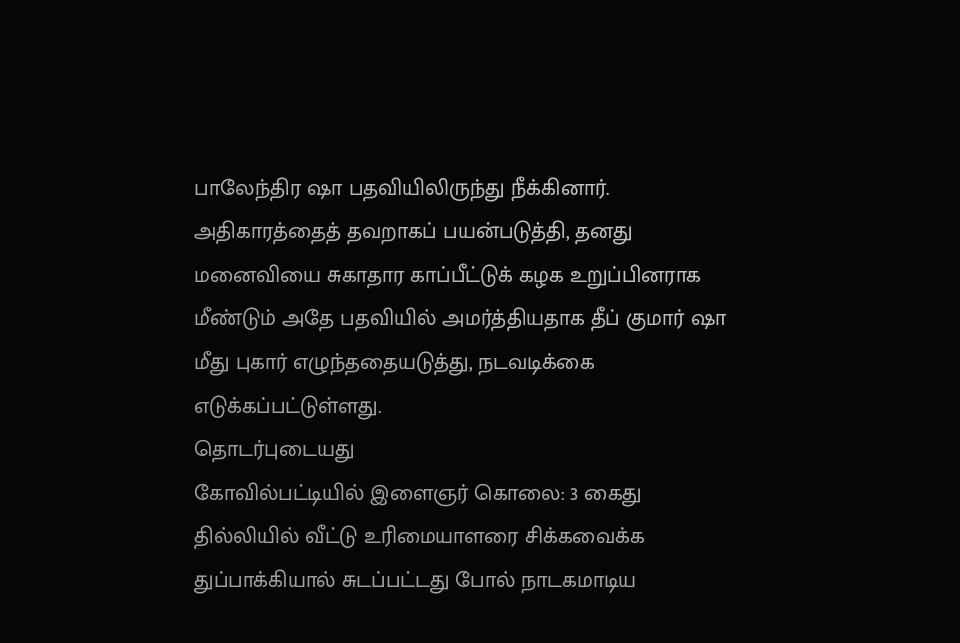பாலேந்திர ஷா பதவியிலிருந்து நீக்கினார்.
அதிகாரத்தைத் தவறாகப் பயன்படுத்தி, தனது மனைவியை சுகாதார காப்பீட்டுக் கழக உறுப்பினராக மீண்டும் அதே பதவியில் அமர்த்தியதாக தீப் குமார் ஷா மீது புகார் எழுந்ததையடுத்து, நடவடிக்கை எடுக்கப்பட்டுள்ளது.
தொடர்புடையது
கோவில்பட்டியில் இளைஞர் கொலை: 3 கைது
தில்லியில் வீட்டு உரிமையாளரை சிக்கவைக்க துப்பாக்கியால் சுடப்பட்டது போல் நாடகமாடிய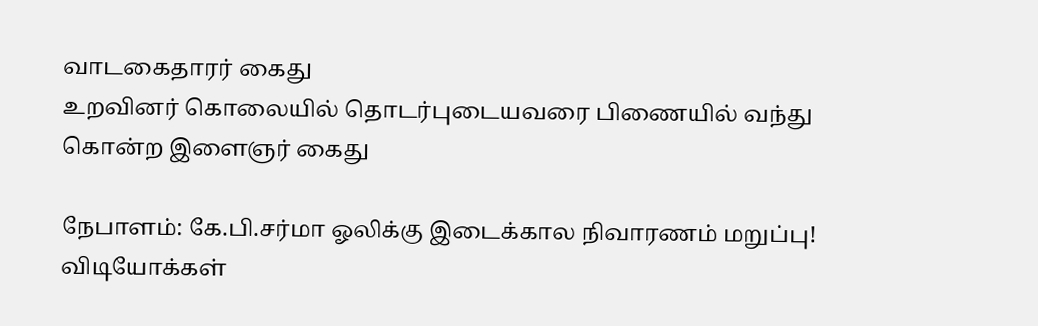வாடகைதாரர் கைது
உறவினர் கொலையில் தொடர்புடையவரை பிணையில் வந்து கொன்ற இளைஞர் கைது

நேபாளம்: கே.பி.சர்மா ஓலிக்கு இடைக்கால நிவாரணம் மறுப்பு!
விடியோக்கள்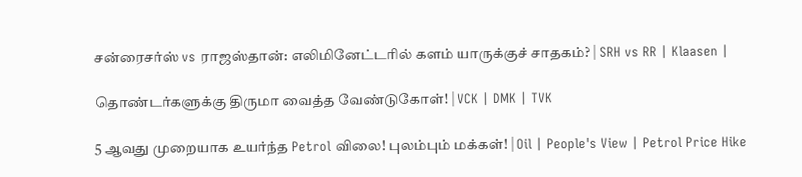சன்ரைசர்ஸ் vs ராஜஸ்தான்: எலிமினேட்டரில் களம் யாருக்குச் சாதகம்? | SRH vs RR | Klaasen |

தொண்டர்களுக்கு திருமா வைத்த வேண்டுகோள்! | VCK | DMK | TVK

5 ஆவது முறையாக உயர்ந்த Petrol விலை! புலம்பும் மக்கள்! | Oil | People's View | Petrol Price Hike